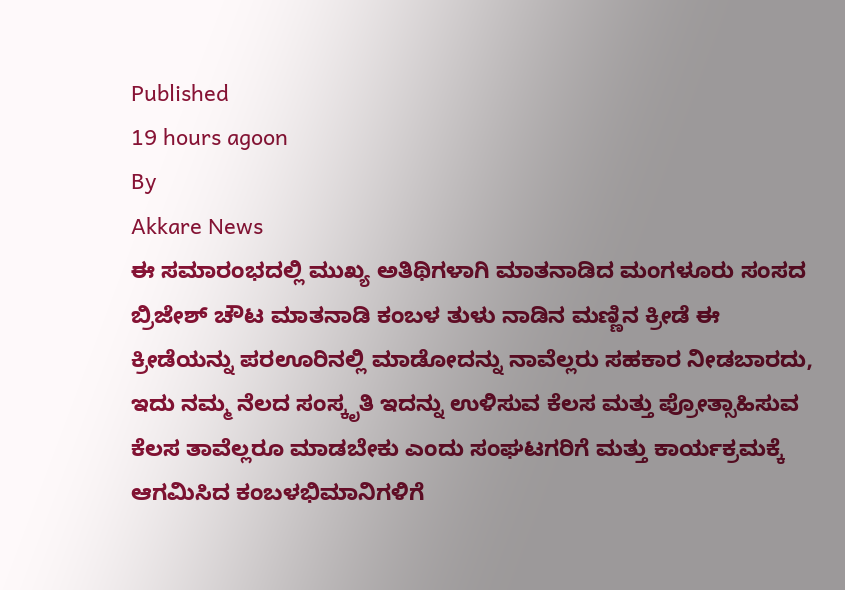Published
19 hours agoon
By
Akkare News
ಈ ಸಮಾರಂಭದಲ್ಲಿ ಮುಖ್ಯ ಅತಿಥಿಗಳಾಗಿ ಮಾತನಾಡಿದ ಮಂಗಳೂರು ಸಂಸದ ಬ್ರಿಜೇಶ್ ಚೌಟ ಮಾತನಾಡಿ ಕಂಬಳ ತುಳು ನಾಡಿನ ಮಣ್ಣಿನ ಕ್ರೀಡೆ ಈ ಕ್ರೀಡೆಯನ್ನು ಪರಊರಿನಲ್ಲಿ ಮಾಡೋದನ್ನು ನಾವೆಲ್ಲರು ಸಹಕಾರ ನೀಡಬಾರದು, ಇದು ನಮ್ಮ ನೆಲದ ಸಂಸ್ಕೃತಿ ಇದನ್ನು ಉಳಿಸುವ ಕೆಲಸ ಮತ್ತು ಪ್ರೋತ್ಸಾಹಿಸುವ ಕೆಲಸ ತಾವೆಲ್ಲರೂ ಮಾಡಬೇಕು ಎಂದು ಸಂಘಟಗರಿಗೆ ಮತ್ತು ಕಾರ್ಯಕ್ರಮಕ್ಕೆ ಆಗಮಿಸಿದ ಕಂಬಳಭಿಮಾನಿಗಳಿಗೆ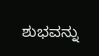ಶುಭವನ್ನು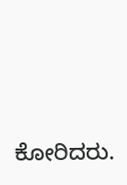ಕೋರಿದರು.